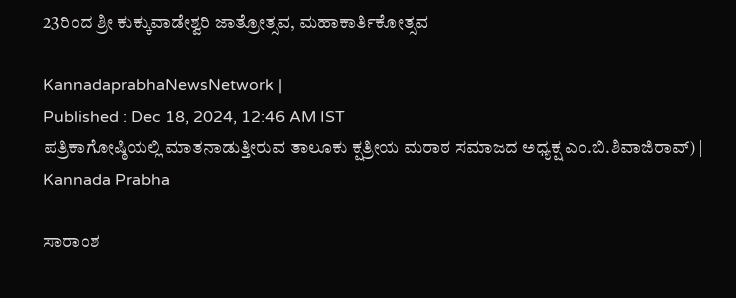23ರಿಂದ ಶ್ರೀ ಕುಕ್ಕುವಾಡೇಶ್ವರಿ ಜಾತ್ರೋತ್ಸವ, ಮಹಾಕಾರ್ತಿಕೋತ್ಸವ

KannadaprabhaNewsNetwork |
Published : Dec 18, 2024, 12:46 AM IST
ಪತ್ರಿಕಾಗೋಷ್ಠಿಯಲ್ಲಿ ಮಾತನಾಡುತ್ತೀರುವ ತಾಲೂಕು ಕ್ಷತ್ರೀಯ ಮರಾಠ ಸಮಾಜದ ಅಧ್ಯಕ್ಷ ಎಂ.ಬಿ.ಶಿವಾಜಿರಾವ್) | Kannada Prabha

ಸಾರಾಂಶ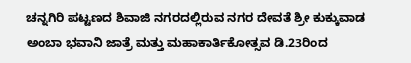ಚನ್ನಗಿರಿ ಪಟ್ಟಣದ ಶಿವಾಜಿ ನಗರದಲ್ಲಿರುವ ನಗರ ದೇವತೆ ಶ್ರೀ ಕುಕ್ಕುವಾಡ ಅಂಬಾ ಭವಾನಿ ಜಾತ್ರೆ ಮತ್ತು ಮಹಾಕಾರ್ತಿಕೋತ್ಸವ ಡಿ.23ರಿಂದ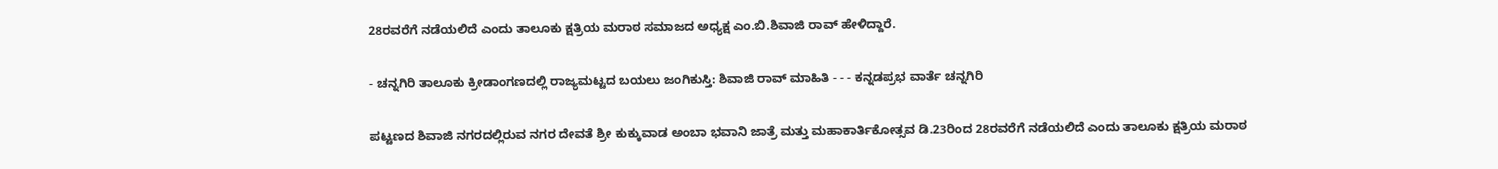28ರವರೆಗೆ ನಡೆಯಲಿದೆ ಎಂದು ತಾಲೂಕು ಕ್ಷತ್ರಿಯ ಮರಾಠ ಸಮಾಜದ ಅಧ್ಯಕ್ಷ ಎಂ.ಬಿ.ಶಿವಾಜಿ ರಾವ್ ಹೇಳಿದ್ದಾರೆ.

- ಚನ್ನಗಿರಿ ತಾಲೂಕು ಕ್ರೀಡಾಂಗಣದಲ್ಲಿ ರಾಜ್ಯಮಟ್ಟದ ಬಯಲು ಜಂಗಿಕುಸ್ತಿ: ಶಿವಾಜಿ ರಾವ್‌ ಮಾಹಿತಿ - - - ಕನ್ನಡಪ್ರಭ ವಾರ್ತೆ ಚನ್ನಗಿರಿ

ಪಟ್ಟಣದ ಶಿವಾಜಿ ನಗರದಲ್ಲಿರುವ ನಗರ ದೇವತೆ ಶ್ರೀ ಕುಕ್ಕುವಾಡ ಅಂಬಾ ಭವಾನಿ ಜಾತ್ರೆ ಮತ್ತು ಮಹಾಕಾರ್ತಿಕೋತ್ಸವ ಡಿ.23ರಿಂದ 28ರವರೆಗೆ ನಡೆಯಲಿದೆ ಎಂದು ತಾಲೂಕು ಕ್ಷತ್ರಿಯ ಮರಾಠ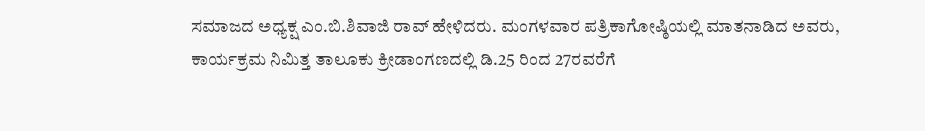ಸಮಾಜದ ಅಧ್ಯಕ್ಷ ಎಂ.ಬಿ.ಶಿವಾಜಿ ರಾವ್ ಹೇಳಿದರು. ಮಂಗಳವಾರ ಪತ್ರಿಕಾಗೋಷ್ಠಿಯಲ್ಲಿ ಮಾತನಾಡಿದ ಅವರು, ಕಾರ್ಯಕ್ರಮ ನಿಮಿತ್ತ ತಾಲೂಕು ಕ್ರೀಡಾಂಗಣದಲ್ಲಿ ಡಿ.25 ರಿಂದ 27ರವರೆಗೆ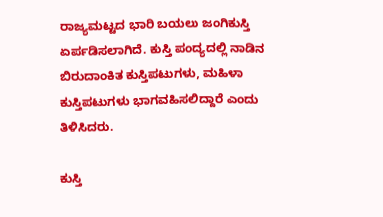ರಾಜ್ಯಮಟ್ಟದ ಭಾರಿ ಬಯಲು ಜಂಗಿಕುಸ್ತಿ ಏರ್ಪಡಿಸಲಾಗಿದೆ. ಕುಸ್ತಿ ಪಂದ್ಯದಲ್ಲಿ ನಾಡಿನ ಬಿರುದಾಂಕಿತ ಕುಸ್ತಿಪಟುಗಳು, ಮಹಿಳಾ ಕುಸ್ತಿಪಟುಗಳು ಭಾಗವಹಿಸಲಿದ್ದಾರೆ ಎಂದು ತಿಳಿಸಿದರು.

ಕುಸ್ತಿ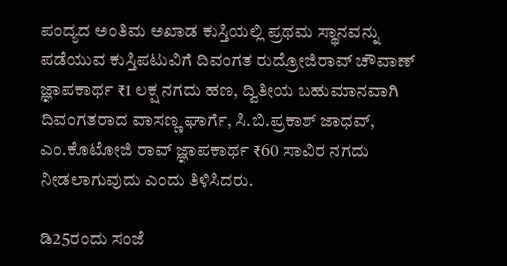ಪಂದ್ಯದ ಅಂತಿಮ ಅಖಾಡ ಕುಸ್ತಿಯಲ್ಲಿ ಪ್ರಥಮ ಸ್ಥಾನವನ್ನು ಪಡೆಯುವ ಕುಸ್ತಿಪಟುವಿಗೆ ದಿವಂಗತ ರುದ್ರೋಜಿರಾವ್ ಚೌವಾಣ್ ಜ್ಞಾಪಕಾರ್ಥ ₹1 ಲಕ್ಷ ನಗದು ಹಣ, ದ್ವಿತೀಯ ಬಹುಮಾನವಾಗಿ ದಿವಂಗತರಾದ ವಾಸಣ್ಣ ಘಾರ್ಗೆ, ಸಿ.ಬಿ.ಪ್ರಕಾಶ್ ಜಾಧವ್, ಎಂ.ಕೊಟೋಜಿ ರಾವ್ ಜ್ಞಾಪಕಾರ್ಥ ₹60 ಸಾವಿರ ನಗದು ನೀಡಲಾಗುವುದು ಎಂದು ತಿಳಿಸಿದರು.

ಡಿ25ರಂದು ಸಂಜೆ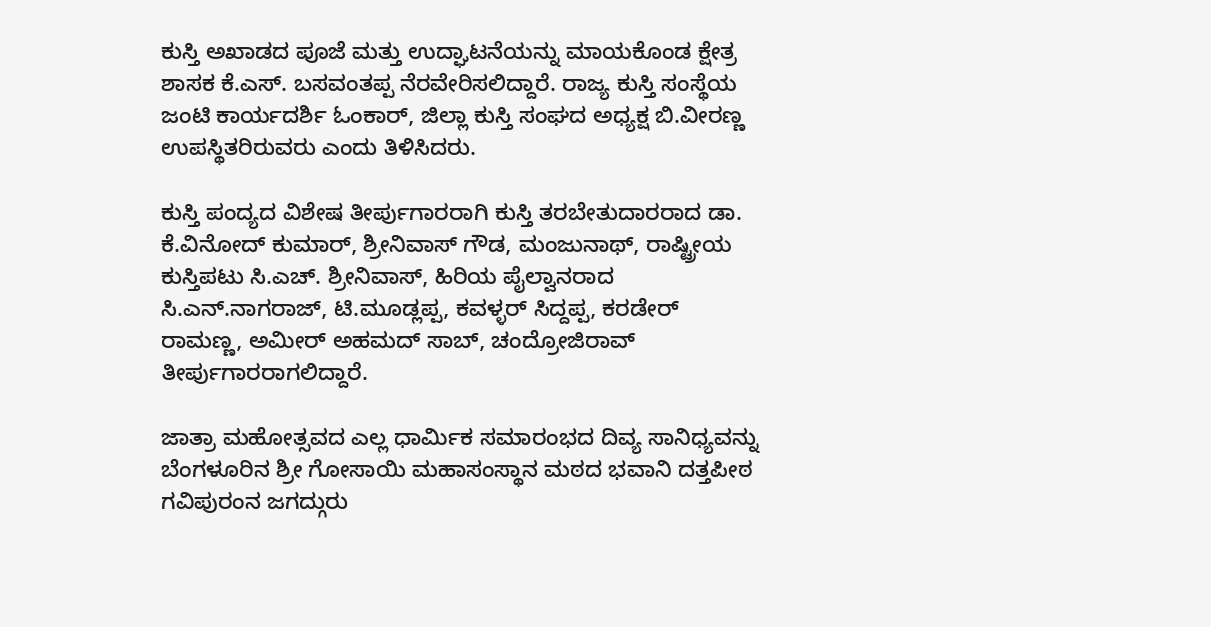ಕುಸ್ತಿ ಅಖಾಡದ ಪೂಜೆ ಮತ್ತು ಉದ್ಘಾಟನೆಯನ್ನು ಮಾಯಕೊಂಡ ಕ್ಷೇತ್ರ ಶಾಸಕ ಕೆ.ಎಸ್. ಬಸವಂತಪ್ಪ ನೆರವೇರಿಸಲಿದ್ದಾರೆ. ರಾಜ್ಯ ಕುಸ್ತಿ ಸಂಸ್ಥೆಯ ಜಂಟಿ ಕಾರ್ಯದರ್ಶಿ ಓಂಕಾರ್, ಜಿಲ್ಲಾ ಕುಸ್ತಿ ಸಂಘದ ಅಧ್ಯಕ್ಷ ಬಿ.ವೀರಣ್ಣ ಉಪಸ್ಥಿತರಿರುವರು ಎಂದು ತಿಳಿಸಿದರು.

ಕುಸ್ತಿ ಪಂದ್ಯದ ವಿಶೇಷ ತೀರ್ಪುಗಾರರಾಗಿ ಕುಸ್ತಿ ತರಬೇತುದಾರರಾದ ಡಾ. ಕೆ.ವಿನೋದ್ ಕುಮಾರ್, ಶ್ರೀನಿವಾಸ್ ಗೌಡ, ಮಂಜುನಾಥ್, ರಾಷ್ಟ್ರೀಯ ಕುಸ್ತಿಪಟು ಸಿ.ಎಚ್. ಶ್ರೀನಿವಾಸ್, ಹಿರಿಯ ಪೈಲ್ವಾನರಾದ ಸಿ.ಎನ್.ನಾಗರಾಜ್, ಟಿ.ಮೂಡ್ಲಪ್ಪ, ಕವಳ್ಳರ್ ಸಿದ್ದಪ್ಪ, ಕರಡೇರ್ ರಾಮಣ್ಣ, ಅಮೀರ್ ಅಹಮದ್ ಸಾಬ್, ಚಂದ್ರೋಜಿರಾವ್ ತೀರ್ಪುಗಾರರಾಗಲಿದ್ದಾರೆ.

ಜಾತ್ರಾ ಮಹೋತ್ಸವದ ಎಲ್ಲ ಧಾರ್ಮಿಕ ಸಮಾರಂಭದ ದಿವ್ಯ ಸಾನಿಧ್ಯವನ್ನು ಬೆಂಗಳೂರಿನ ಶ್ರೀ ಗೋಸಾಯಿ ಮಹಾಸಂಸ್ಥಾನ ಮಠದ ಭವಾನಿ ದತ್ತಪೀಠ ಗವಿಪುರಂನ ಜಗದ್ಗುರು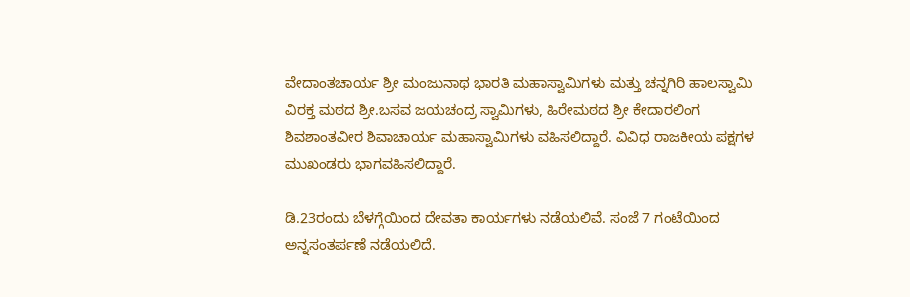ವೇದಾಂತಚಾರ್ಯ ಶ್ರೀ ಮಂಜುನಾಥ ಭಾರತಿ ಮಹಾಸ್ವಾಮಿಗಳು ಮತ್ತು ಚನ್ನಗಿರಿ ಹಾಲಸ್ವಾಮಿ ವಿರಕ್ತ ಮಠದ ಶ್ರೀ.ಬಸವ ಜಯಚಂದ್ರ ಸ್ವಾಮಿಗಳು, ಹಿರೇಮಠದ ಶ್ರೀ ಕೇದಾರಲಿಂಗ ಶಿವಶಾಂತವೀರ ಶಿವಾಚಾರ್ಯ ಮಹಾಸ್ವಾಮಿಗಳು ವಹಿಸಲಿದ್ದಾರೆ. ವಿವಿಧ ರಾಜಕೀಯ ಪಕ್ಷಗಳ ಮುಖಂಡರು ಭಾಗವಹಿಸಲಿದ್ದಾರೆ.

ಡಿ.23ರಂದು ಬೆಳಗ್ಗೆಯಿಂದ ದೇವತಾ ಕಾರ್ಯಗಳು ನಡೆಯಲಿವೆ. ಸಂಜೆ 7 ಗಂಟೆಯಿಂದ ಅನ್ನಸಂತರ್ಪಣೆ ನಡೆಯಲಿದೆ.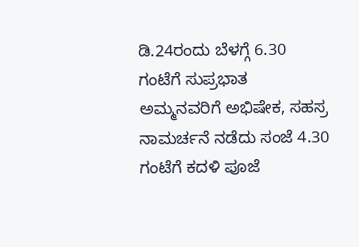ಡಿ.24ರಂದು ಬೆಳಗ್ಗೆ 6.30 ಗಂಟೆಗೆ ಸುಪ್ರಭಾತ ಅಮ್ಮನವರಿಗೆ ಅಭಿಷೇಕ, ಸಹಸ್ರ ನಾಮರ್ಚನೆ ನಡೆದು ಸಂಜೆ 4.30 ಗಂಟೆಗೆ ಕದಳಿ ಪೂಜೆ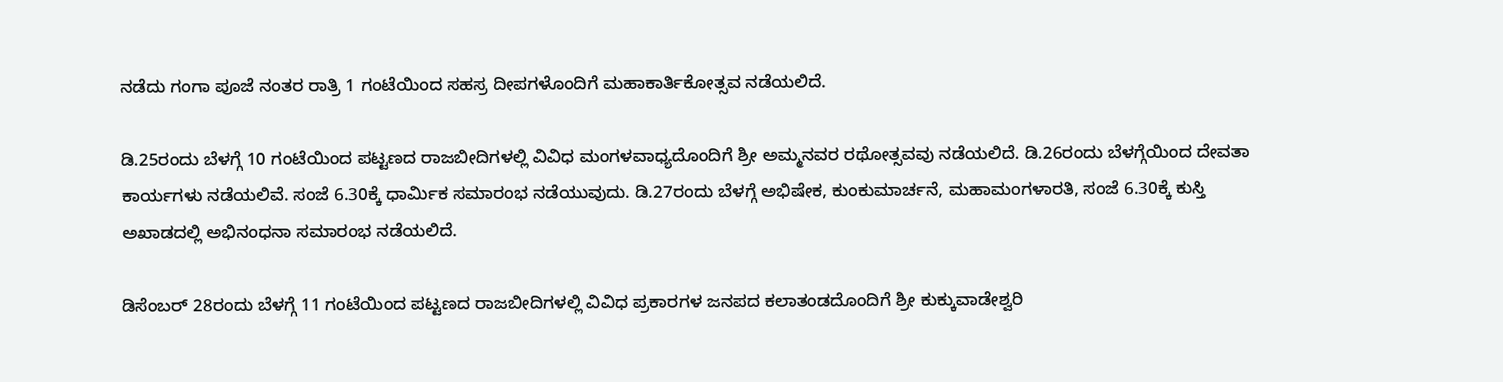ನಡೆದು ಗಂಗಾ ಪೂಜೆ ನಂತರ ರಾತ್ರಿ 1 ಗಂಟೆಯಿಂದ ಸಹಸ್ರ ದೀಪಗಳೊಂದಿಗೆ ಮಹಾಕಾರ್ತಿಕೋತ್ಸವ ನಡೆಯಲಿದೆ.

ಡಿ.25ರಂದು ಬೆಳಗ್ಗೆ 10 ಗಂಟೆಯಿಂದ ಪಟ್ಟಣದ ರಾಜಬೀದಿಗಳಲ್ಲಿ ವಿವಿಧ ಮಂಗಳವಾಧ್ಯದೊಂದಿಗೆ ಶ್ರೀ ಅಮ್ಮನವರ ರಥೋತ್ಸವವು ನಡೆಯಲಿದೆ. ಡಿ.26ರಂದು ಬೆಳಗ್ಗೆಯಿಂದ ದೇವತಾ ಕಾರ್ಯಗಳು ನಡೆಯಲಿವೆ. ಸಂಜೆ 6.30ಕ್ಕೆ ಧಾರ್ಮಿಕ ಸಮಾರಂಭ ನಡೆಯುವುದು. ಡಿ.27ರಂದು ಬೆಳಗ್ಗೆ ಅಭಿಷೇಕ, ಕುಂಕುಮಾರ್ಚನೆ, ಮಹಾಮಂಗಳಾರತಿ, ಸಂಜೆ 6.30ಕ್ಕೆ ಕುಸ್ತಿ ಅಖಾಡದಲ್ಲಿ ಅಭಿನಂಧನಾ ಸಮಾರಂಭ ನಡೆಯಲಿದೆ.

ಡಿಸೆಂಬರ್ 28ರಂದು ಬೆಳಗ್ಗೆ 11 ಗಂಟೆಯಿಂದ ಪಟ್ಟಣದ ರಾಜಬೀದಿಗಳಲ್ಲಿ ವಿವಿಧ ಪ್ರಕಾರಗಳ ಜನಪದ ಕಲಾತಂಡದೊಂದಿಗೆ ಶ್ರೀ ಕುಕ್ಕುವಾಡೇಶ್ವರಿ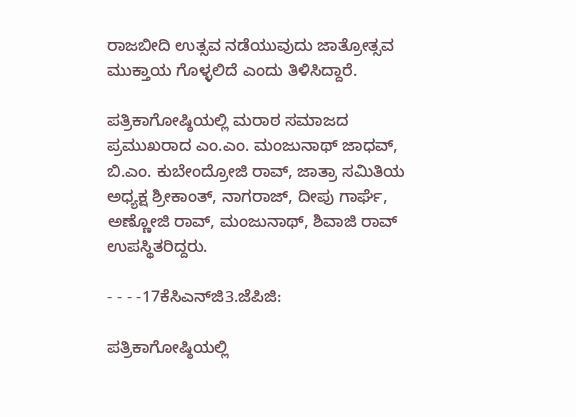ರಾಜಬೀದಿ ಉತ್ಸವ ನಡೆಯುವುದು ಜಾತ್ರೋತ್ಸವ ಮುಕ್ತಾಯ ಗೊಳ್ಳಲಿದೆ ಎಂದು ತಿಳಿಸಿದ್ದಾರೆ.

ಪತ್ರಿಕಾಗೋಷ್ಠಿಯಲ್ಲಿ ಮರಾಠ ಸಮಾಜದ ಪ್ರಮುಖರಾದ ಎಂ.ಎಂ. ಮಂಜುನಾಥ್ ಜಾಧವ್, ಬಿ.ಎಂ. ಕುಬೇಂದ್ರೋಜಿ ರಾವ್, ಜಾತ್ರಾ ಸಮಿತಿಯ ಅಧ್ಯಕ್ಷ ಶ್ರೀಕಾಂತ್, ನಾಗರಾಜ್, ದೀಪು ಗಾರ್ಘೆ, ಅಣ್ಣೋಜಿ ರಾವ್, ಮಂಜುನಾಥ್, ಶಿವಾಜಿ ರಾವ್ ಉಪಸ್ಥಿತರಿದ್ದರು.

- - - -17ಕೆಸಿಎನ್‌ಜಿ3.ಜೆಪಿಜಿ:

ಪತ್ರಿಕಾಗೋಷ್ಠಿಯಲ್ಲಿ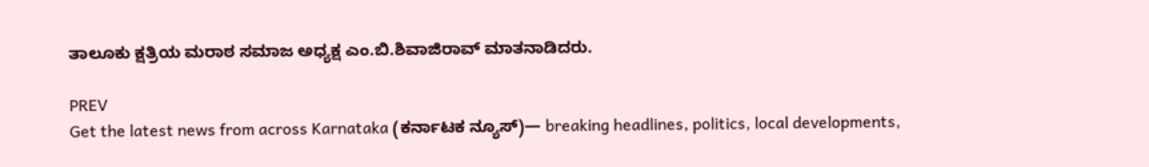ತಾಲೂಕು ಕ್ಷತ್ರಿಯ ಮರಾಠ ಸಮಾಜ ಅಧ್ಯಕ್ಷ ಎಂ.ಬಿ.ಶಿವಾಜಿರಾವ್ ಮಾತನಾಡಿದರು.

PREV
Get the latest news from across Karnataka (ಕರ್ನಾಟಕ ನ್ಯೂಸ್)— breaking headlines, politics, local developments,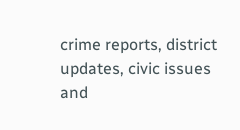crime reports, district updates, civic issues and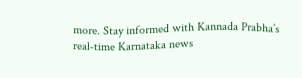more. Stay informed with Kannada Prabha’s real‑time Karnataka news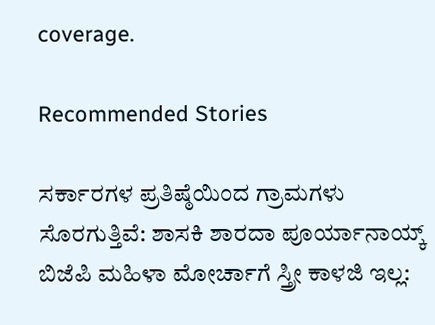coverage.

Recommended Stories

ಸರ್ಕಾರಗಳ ಪ್ರತಿಷ್ಠೆಯಿಂದ ಗ್ರಾಮಗಳು ಸೊರಗುತ್ತಿವೆ: ಶಾಸಕಿ ಶಾರದಾ ಪೂರ್ಯಾನಾಯ್ಕ್
ಬಿಜೆಪಿ ಮಹಿಳಾ ಮೋರ್ಚಾಗೆ ಸ್ತ್ರೀ ಕಾಳಜಿ ಇಲ್ಲ: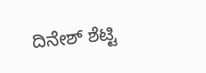ದಿನೇಶ್‌ ಶೆಟ್ಟಿ